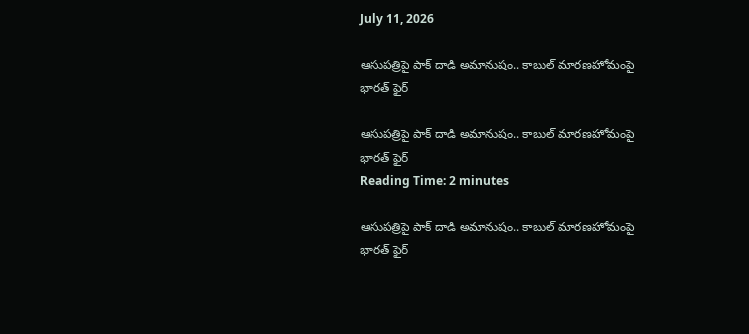July 11, 2026

ఆసుపత్రిపై పాక్ దాడి అమానుషం.. కాబుల్ మారణహోమంపై భారత్ ఫైర్

ఆసుపత్రిపై పాక్ దాడి అమానుషం.. కాబుల్ మారణహోమంపై భారత్ ఫైర్
Reading Time: 2 minutes

ఆసుపత్రిపై పాక్ దాడి అమానుషం.. కాబుల్ మారణహోమంపై భారత్ ఫైర్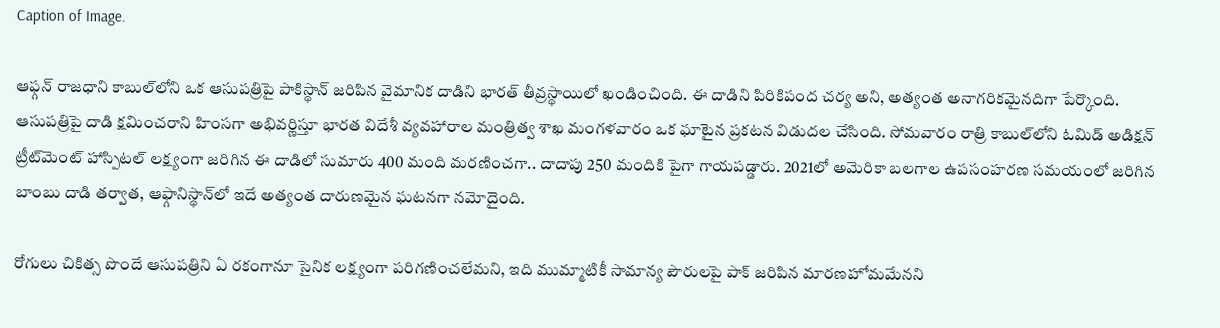Caption of Image.

ఆఫ్గన్ రాజధాని కాబుల్‌లోని ఒక ఆసుపత్రిపై పాకిస్థాన్ జరిపిన వైమానిక దాడిని భారత్ తీవ్రస్థాయిలో ఖండించింది. ఈ దాడిని పిరికిపంద చర్య అని, అత్యంత అనాగరికమైనదిగా పేర్కొంది. ఆసుపత్రిపై దాడి క్షమించరాని హింసగా అభివర్ణిస్తూ భారత విదేశీ వ్యవహారాల మంత్రిత్వ శాఖ మంగళవారం ఒక ఘాటైన ప్రకటన విడుదల చేసింది. సోమవారం రాత్రి కాబుల్‌లోని ఓమిడ్ అడిక్షన్ ట్రీట్‌మెంట్ హాస్పిటల్ లక్ష్యంగా జరిగిన ఈ దాడిలో సుమారు 400 మంది మరణించగా.. దాదాపు 250 మందికి పైగా గాయపడ్డారు. 2021లో అమెరికా బలగాల ఉపసంహరణ సమయంలో జరిగిన బాంబు దాడి తర్వాత, ఆఫ్గానిస్థాన్‌లో ఇదే అత్యంత దారుణమైన ఘటనగా నమోదైంది.

రోగులు చికిత్స పొందే ఆసుపత్రిని ఏ రకంగానూ సైనిక లక్ష్యంగా పరిగణించలేమని, ఇది ముమ్మాటికీ సామాన్య పౌరులపై పాక్ జరిపిన మారణహోమమేనని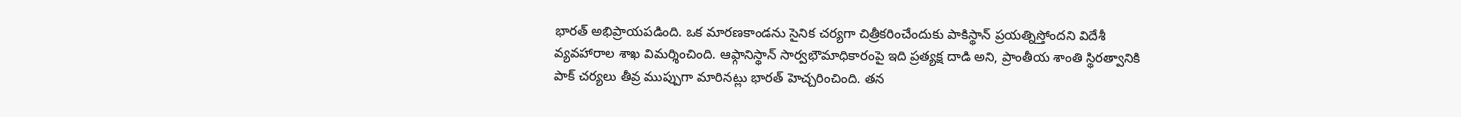భారత్ అభిప్రాయపడింది. ఒక మారణకాండను సైనిక చర్యగా చిత్రీకరించేందుకు పాకిస్థాన్ ప్రయత్నిస్తోందని విదేశీ వ్యవహారాల శాఖ విమర్శించింది. ఆఫ్గానిస్థాన్ సార్వభౌమాధికారంపై ఇది ప్రత్యక్ష దాడి అని, ప్రాంతీయ శాంతి స్థిరత్వానికి పాక్ చర్యలు తీవ్ర ముప్పుగా మారినట్లు భారత్ హెచ్చరించింది. తన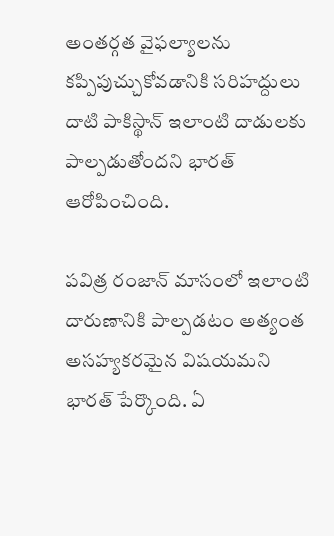అంతర్గత వైఫల్యాలను కప్పిపుచ్చుకోవడానికి సరిహద్దులు దాటి పాకిస్థాన్ ఇలాంటి దాడులకు పాల్పడుతోందని భారత్ ఆరోపించింది.

పవిత్ర రంజాన్ మాసంలో ఇలాంటి దారుణానికి పాల్పడటం అత్యంత అసహ్యకరమైన విషయమని భారత్ పేర్కొంది. ఏ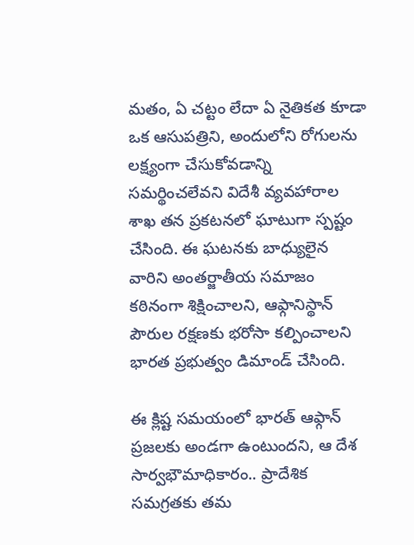మతం, ఏ చట్టం లేదా ఏ నైతికత కూడా ఒక ఆసుపత్రిని, అందులోని రోగులను లక్ష్యంగా చేసుకోవడాన్ని సమర్థించలేవని విదేశీ వ్యవహారాల శాఖ తన ప్రకటనలో ఘాటుగా స్పష్టం చేసింది. ఈ ఘటనకు బాధ్యులైన వారిని అంతర్జాతీయ సమాజం కఠినంగా శిక్షించాలని, ఆఫ్గానిస్థాన్ పౌరుల రక్షణకు భరోసా కల్పించాలని భారత ప్రభుత్వం డిమాండ్ చేసింది.

ఈ క్లిష్ట సమయంలో భారత్ ఆఫ్గాన్ ప్రజలకు అండగా ఉంటుందని, ఆ దేశ సార్వభౌమాధికారం.. ప్రాదేశిక సమగ్రతకు తమ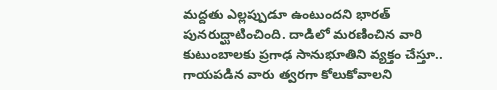మద్దతు ఎల్లప్పుడూ ఉంటుందని భారత్ పునరుద్ఘాటించింది. దాడిలో మరణించిన వారి కుటుంబాలకు ప్రగాఢ సానుభూతిని వ్యక్తం చేస్తూ.. గాయపడిన వారు త్వరగా కోలుకోవాలని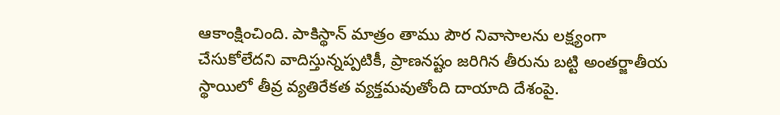ఆకాంక్షించింది. పాకిస్థాన్ మాత్రం తాము పౌర నివాసాలను లక్ష్యంగా చేసుకోలేదని వాదిస్తున్నప్పటికీ, ప్రాణనష్టం జరిగిన తీరును బట్టి అంతర్జాతీయ స్థాయిలో తీవ్ర వ్యతిరేకత వ్యక్తమవుతోంది దాయాది దేశంపై.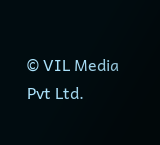© VIL Media Pvt Ltd.